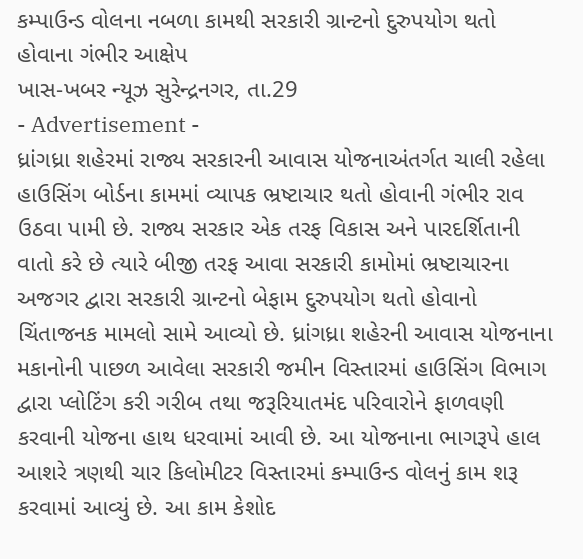કમ્પાઉન્ડ વોલના નબળા કામથી સરકારી ગ્રાન્ટનો દુરુપયોગ થતો હોવાના ગંભીર આક્ષેપ
ખાસ-ખબર ન્યૂઝ સુરેન્દ્રનગર, તા.29
- Advertisement -
ધ્રાંગધ્રા શહેરમાં રાજ્ય સરકારની આવાસ યોજનાઅંતર્ગત ચાલી રહેલા હાઉસિંગ બોર્ડના કામમાં વ્યાપક ભ્રષ્ટાચાર થતો હોવાની ગંભીર રાવ ઉઠવા પામી છે. રાજ્ય સરકાર એક તરફ વિકાસ અને પારદર્શિતાની વાતો કરે છે ત્યારે બીજી તરફ આવા સરકારી કામોમાં ભ્રષ્ટાચારના અજગર દ્વારા સરકારી ગ્રાન્ટનો બેફામ દુરુપયોગ થતો હોવાનો ચિંતાજનક મામલો સામે આવ્યો છે. ધ્રાંગધ્રા શહેરની આવાસ યોજનાના મકાનોની પાછળ આવેલા સરકારી જમીન વિસ્તારમાં હાઉસિંગ વિભાગ દ્વારા પ્લોટિંગ કરી ગરીબ તથા જરૂરિયાતમંદ પરિવારોને ફાળવણી કરવાની યોજના હાથ ધરવામાં આવી છે. આ યોજનાના ભાગરૂપે હાલ આશરે ત્રણથી ચાર કિલોમીટર વિસ્તારમાં કમ્પાઉન્ડ વોલનું કામ શરૂ કરવામાં આવ્યું છે. આ કામ કેશોદ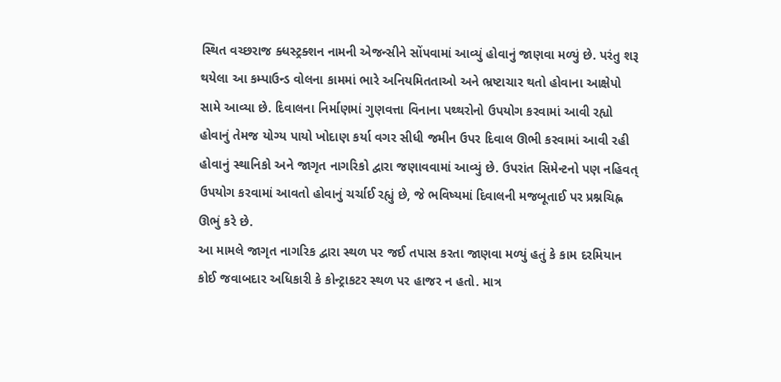સ્થિત વચ્છરાજ ક્ધસ્ટ્રક્શન નામની એજન્સીને સોંપવામાં આવ્યું હોવાનું જાણવા મળ્યું છે. પરંતુ શરૂ થયેલા આ કમ્પાઉન્ડ વોલના કામમાં ભારે અનિયમિતતાઓ અને ભ્રષ્ટાચાર થતો હોવાના આક્ષેપો સામે આવ્યા છે. દિવાલના નિર્માણમાં ગુણવત્તા વિનાના પથ્થરોનો ઉપયોગ કરવામાં આવી રહ્યો હોવાનું તેમજ યોગ્ય પાયો ખોદાણ કર્યા વગર સીધી જમીન ઉપર દિવાલ ઊભી કરવામાં આવી રહી હોવાનું સ્થાનિકો અને જાગૃત નાગરિકો દ્વારા જણાવવામાં આવ્યું છે. ઉપરાંત સિમેન્ટનો પણ નહિવત્ ઉપયોગ કરવામાં આવતો હોવાનું ચર્ચાઈ રહ્યું છે, જે ભવિષ્યમાં દિવાલની મજબૂતાઈ પર પ્રશ્નચિહ્ન ઊભું કરે છે.
આ મામલે જાગૃત નાગરિક દ્વારા સ્થળ પર જઈ તપાસ કરતા જાણવા મળ્યું હતું કે કામ દરમિયાન કોઈ જવાબદાર અધિકારી કે કોન્ટ્રાકટર સ્થળ પર હાજર ન હતો. માત્ર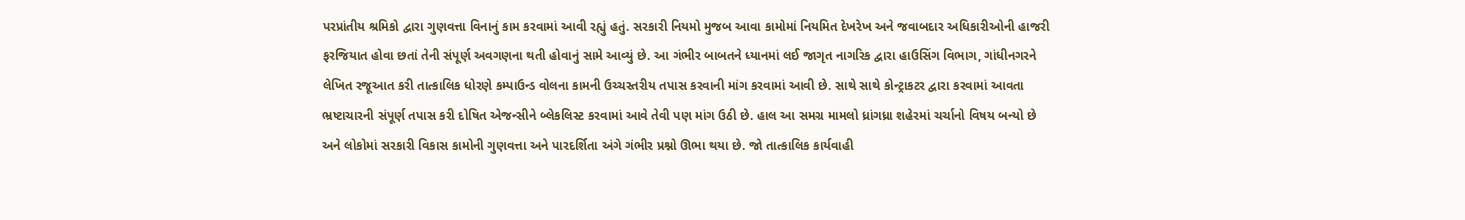પરપ્રાંતીય શ્રમિકો દ્વારા ગુણવત્તા વિનાનું કામ કરવામાં આવી રહ્યું હતું. સરકારી નિયમો મુજબ આવા કામોમાં નિયમિત દેખરેખ અને જવાબદાર અધિકારીઓની હાજરી ફરજિયાત હોવા છતાં તેની સંપૂર્ણ અવગણના થતી હોવાનું સામે આવ્યું છે. આ ગંભીર બાબતને ધ્યાનમાં લઈ જાગૃત નાગરિક દ્વારા હાઉસિંગ વિભાગ, ગાંધીનગરને લેખિત રજૂઆત કરી તાત્કાલિક ધોરણે કમ્પાઉન્ડ વોલના કામની ઉચ્ચસ્તરીય તપાસ કરવાની માંગ કરવામાં આવી છે. સાથે સાથે કોન્ટ્રાકટર દ્વારા કરવામાં આવતા ભ્રષ્ટાચારની સંપૂર્ણ તપાસ કરી દોષિત એજન્સીને બ્લેકલિસ્ટ કરવામાં આવે તેવી પણ માંગ ઉઠી છે. હાલ આ સમગ્ર મામલો ધ્રાંગધ્રા શહેરમાં ચર્ચાનો વિષય બન્યો છે અને લોકોમાં સરકારી વિકાસ કામોની ગુણવત્તા અને પારદર્શિતા અંગે ગંભીર પ્રશ્નો ઊભા થયા છે. જો તાત્કાલિક કાર્યવાહી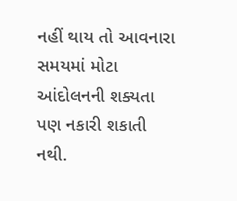નહીં થાય તો આવનારા સમયમાં મોટા આંદોલનની શક્યતા પણ નકારી શકાતી નથી.